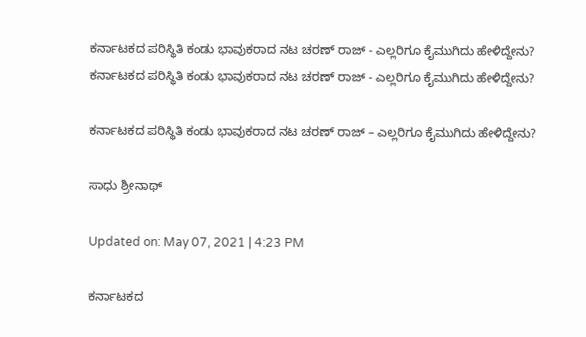ಕರ್ನಾಟಕದ ಪರಿಸ್ಥಿತಿ ಕಂಡು ಭಾವುಕರಾದ ನಟ ಚರಣ್ ರಾಜ್ - ಎಲ್ಲರಿಗೂ ಕೈಮುಗಿದು ಹೇಳಿದ್ದೇನು?
ಕರ್ನಾಟಕದ ಪರಿಸ್ಥಿತಿ ಕಂಡು ಭಾವುಕರಾದ ನಟ ಚರಣ್ ರಾಜ್ - ಎಲ್ಲರಿಗೂ ಕೈಮುಗಿದು ಹೇಳಿದ್ದೇನು?

ಕರ್ನಾಟಕದ ಪರಿಸ್ಥಿತಿ ಕಂಡು ಭಾವುಕರಾದ ನಟ ಚರಣ್ ರಾಜ್ – ಎಲ್ಲರಿಗೂ ಕೈಮುಗಿದು ಹೇಳಿದ್ದೇನು?

ಸಾಧು ಶ್ರೀನಾಥ್

Updated on: May 07, 2021 | 4:23 PM

ಕರ್ನಾಟಕದ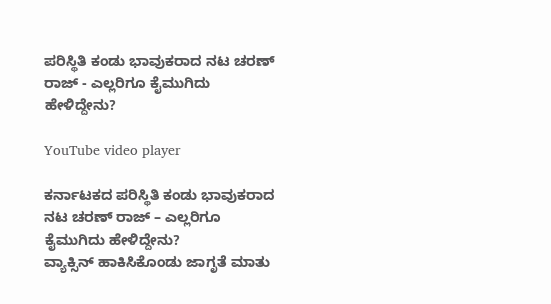ಪರಿಸ್ಥಿತಿ ಕಂಡು ಭಾವುಕರಾದ ನಟ ಚರಣ್ ರಾಜ್ - ಎಲ್ಲರಿಗೂ ಕೈಮುಗಿದು ಹೇಳಿದ್ದೇನು?

YouTube video player

ಕರ್ನಾಟಕದ ಪರಿಸ್ಥಿತಿ ಕಂಡು ಭಾವುಕರಾದ ನಟ ಚರಣ್ ರಾಜ್ – ಎಲ್ಲರಿಗೂ ಕೈಮುಗಿದು ಹೇಳಿದ್ದೇನು?
ವ್ಯಾಕ್ಸಿನ್ ಹಾಕಿಸಿಕೊಂಡು ಜಾಗೃತೆ‌ ಮಾತು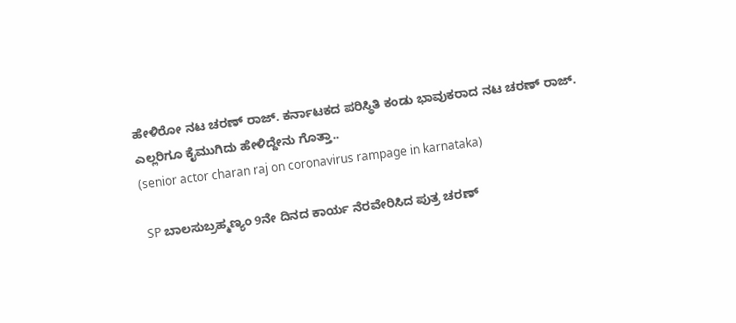ಹೇಳಿರೋ ನಟ ಚರಣ್ ರಾಜ್. ಕರ್ನಾಟಕದ ಪರಿಸ್ಥಿತಿ ಕಂಡು ಭಾವುಕರಾದ ನಟ ಚರಣ್ ರಾಜ್. ಎಲ್ಲರಿಗೂ ಕೈಮುಗಿದು ಹೇಳಿದ್ದೇನು ಗೊತ್ತಾ..
(senior actor charan raj on coronavirus rampage in karnataka)

 SP ಬಾಲಸುಬ್ರಹ್ಮಣ್ಯಂ 9ನೇ ದಿನದ ಕಾರ್ಯ ನೆರವೇರಿಸಿದ ಪುತ್ರ ಚರಣ್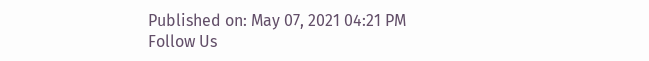Published on: May 07, 2021 04:21 PM
Follow Us